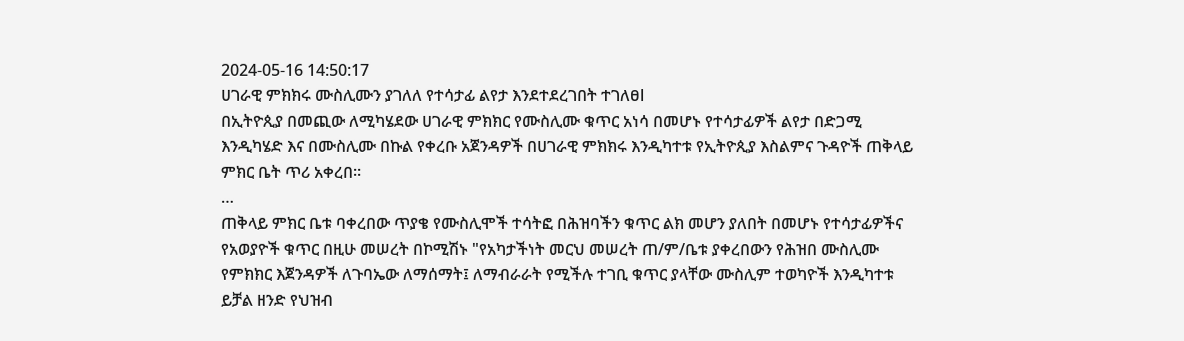2024-05-16 14:50:17
ሀገራዊ ምክክሩ ሙስሊሙን ያገለለ የተሳታፊ ልየታ እንደተደረገበት ተገለፀl
በኢትዮጲያ በመጪው ለሚካሄደው ሀገራዊ ምክክር የሙስሊሙ ቁጥር አነሳ በመሆኑ የተሳታፊዎች ልየታ በድጋሚ እንዲካሄድ እና በሙስሊሙ በኩል የቀረቡ አጀንዳዎች በሀገራዊ ምክክሩ እንዲካተቱ የኢትዮጲያ እስልምና ጉዳዮች ጠቅላይ ምክር ቤት ጥሪ አቀረበ።
…
ጠቅላይ ምክር ቤቱ ባቀረበው ጥያቄ የሙስሊሞች ተሳትፎ በሕዝባችን ቁጥር ልክ መሆን ያለበት በመሆኑ የተሳታፊዎችና የአወያዮች ቁጥር በዚሁ መሠረት በኮሚሽኑ "የአካታችነት መርህ መሠረት ጠ/ም/ቤቱ ያቀረበውን የሕዝበ ሙስሊሙ የምክክር እጀንዳዎች ለጉባኤው ለማሰማት፤ ለማብራራት የሚችሉ ተገቢ ቁጥር ያላቸው ሙስሊም ተወካዮች እንዲካተቱ ይቻል ዘንድ የህዝብ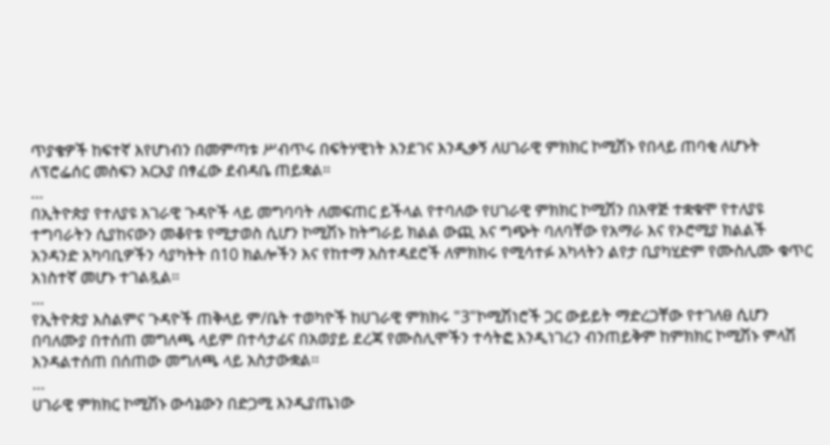ጥያቄዎች ከፍተኛ እየሆነብን በመምጣቱ ሥብጥሩ በፍትሃዊነት እንደገና እንዲቃኝ ለሀገራዊ ምክክር ኮሚሽኑ የበላይ ጠባቂ ለሆኑት ለፕሮፌሰር መስፍን አርአያ በፃፈው ደብዳቤ ጠይቋል።
…
በኢትዮጵያ የተለያዩ አገራዊ ጉዳዮች ላይ መግባባት ለመፍጠር ይችላል የተባለው የሀገራዊ ምክክር ኮሚሽን በአዋጅ ተቋቁሞ የተለያዩ ተግባራትን ሲያከናውን መቆየቱ የሚታወስ ሲሆን ኮሚሽኑ ከትግራይ ክልል ውጪ እና ግጭት ባለባቸው የአማራ እና የኦሮሚያ ክልልች አንዳንድ አካባቢዎችን ሳያካትት በ10 ክልሎችን እና የከተማ አስተዳደሮች ለምክክሩ የሚሳተፉ አካላትን ልየታ ቢያካሂድም የሙስሊሙ ቁጥር አነስተኛ መሆኑ ተገልጿል፡፡
…
የኢትዮጵያ እስልምና ጉዳዮች ጠቅላይ ም/ቤት ተወካዮች ከሀገራዊ ምክክሩ "3"ኮሚሽነሮች ጋር ውይይት ማድረጋቸው የተገለፀ ሲሆን በባለሙያ በተሰጠ መግለጫ ላይም በተሳታፊና በአወያይ ደረጃ የሙስሊሞችን ተሳትፎ እንዲነገረን ብንጠይቅም ከምክክር ኮሚሽኑ ምላሽ እንዳልተሰጠ በሰጠው መግለጫ ላይ አስታውቋል፡፡
…
ሀገራዊ ምክክር ኮሚሽኑ ውሳኔውን በድጋሚ እንዲያጤነው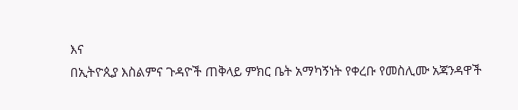እና
በኢትዮጲያ እስልምና ጉዳዮች ጠቅላይ ምክር ቤት አማካኝነት የቀረቡ የመስሊሙ አጃንዳዋች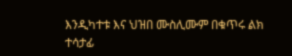እንዲካተቱ እና ህዝበ ሙስሊሙም በቁጥሩ ልክ ተሳታፊ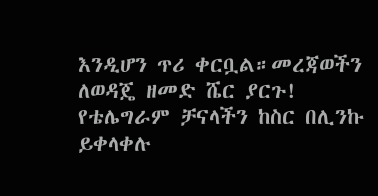እንዲሆን ጥሪ ቀርቧል።መረጃወችን ለወዳጄ ዘመድ ሼር ያርጉ!
የቴሌግራም ቻናላችን ከስር በሊንኩ ይቀላቀሉ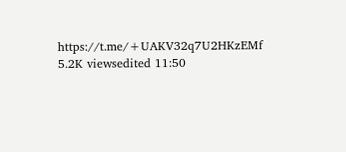https://t.me/+UAKV32q7U2HKzEMf
5.2K viewsedited 11:50